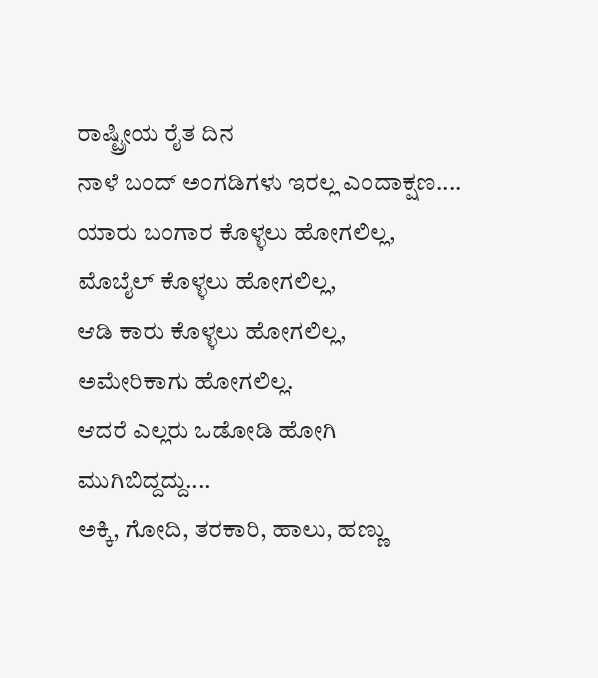ರಾಷ್ಟ್ರೀಯ ರೈತ ದಿನ
ನಾಳೆ ಬಂದ್ ಅಂಗಡಿಗಳು ಇರಲ್ಲ ಎಂದಾಕ್ಷಣ....
ಯಾರು ಬಂಗಾರ ಕೊಳ್ಳಲು ಹೋಗಲಿಲ್ಲ,
ಮೊಬೈಲ್ ಕೊಳ್ಳಲು ಹೋಗಲಿಲ್ಲ,
ಆಡಿ ಕಾರು ಕೊಳ್ಳಲು ಹೋಗಲಿಲ್ಲ,
ಅಮೇರಿಕಾಗು ಹೋಗಲಿಲ್ಲ.
ಆದರೆ ಎಲ್ಲರು ಒಡೋಡಿ ಹೋಗಿ ಮುಗಿಬಿದ್ದದ್ದು....
ಅಕ್ಕಿ, ಗೋದಿ, ತರಕಾರಿ, ಹಾಲು, ಹಣ್ಣು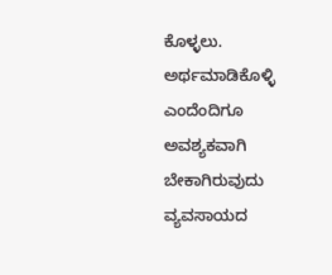ಕೊಳ್ಳಲು.
ಅರ್ಥಮಾಡಿಕೊಳ್ಳಿ ಎಂದೆಂದಿಗೂ ಅವಶ್ಯಕವಾಗಿ ಬೇಕಾಗಿರುವುದು ವ್ಯವಸಾಯದ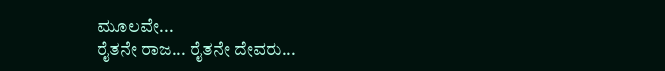ಮೂಲವೇ...
ರೈತನೇ ರಾಜ... ರೈತನೇ ದೇವರು...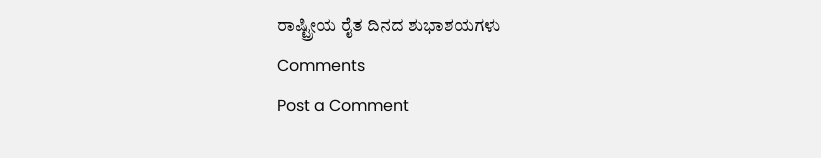ರಾಷ್ಟ್ರೀಯ ರೈತ ದಿನದ ಶುಭಾಶಯಗಳು
Comments
Post a Comment